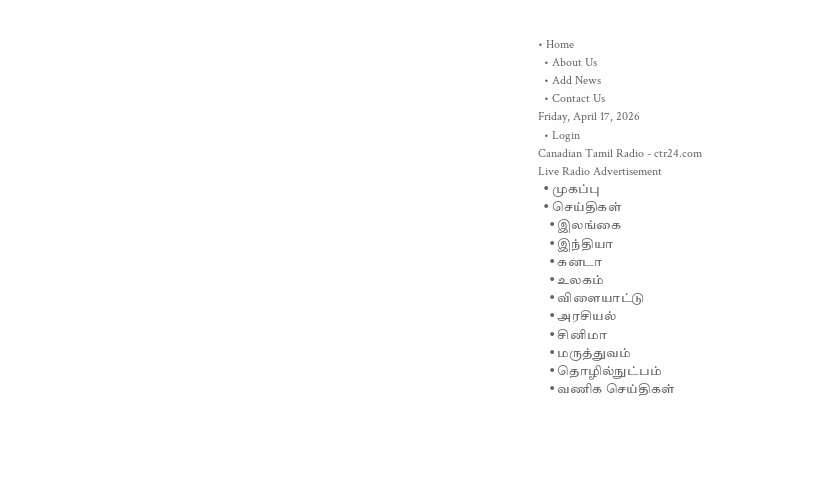• Home
  • About Us
  • Add News
  • Contact Us
Friday, April 17, 2026
  • Login
Canadian Tamil Radio - ctr24.com
Live Radio Advertisement
  • முகப்பு
  • செய்திகள்
    • இலங்கை
    • இந்தியா
    • கனடா
    • உலகம்
    • விளையாட்டு
    • அரசியல்
    • சினிமா
    • மருத்துவம்
    • தொழில்நுட்பம்
    • வணிக செய்திகள்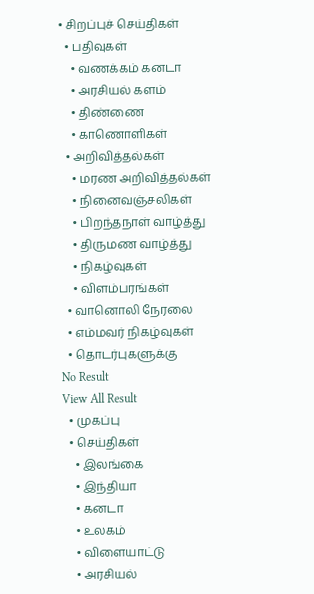• சிறப்புச் செய்திகள்
  • பதிவுகள்
    • வணக்கம் கனடா
    • அரசியல் களம்
    • திண்ணை
    • காணொளிகள்
  • அறிவித்தல்கள்
    • மரண அறிவித்தல்கள்
    • நினைவஞ்சலிகள்
    • பிறந்தநாள் வாழ்த்து
    • திருமண வாழ்த்து
    • நிகழ்வுகள்
    • விளம்பரங்கள்
  • வானொலி நேரலை
  • எம்மவர் நிகழ்வுகள்
  • தொடர்புகளுக்கு
No Result
View All Result
  • முகப்பு
  • செய்திகள்
    • இலங்கை
    • இந்தியா
    • கனடா
    • உலகம்
    • விளையாட்டு
    • அரசியல்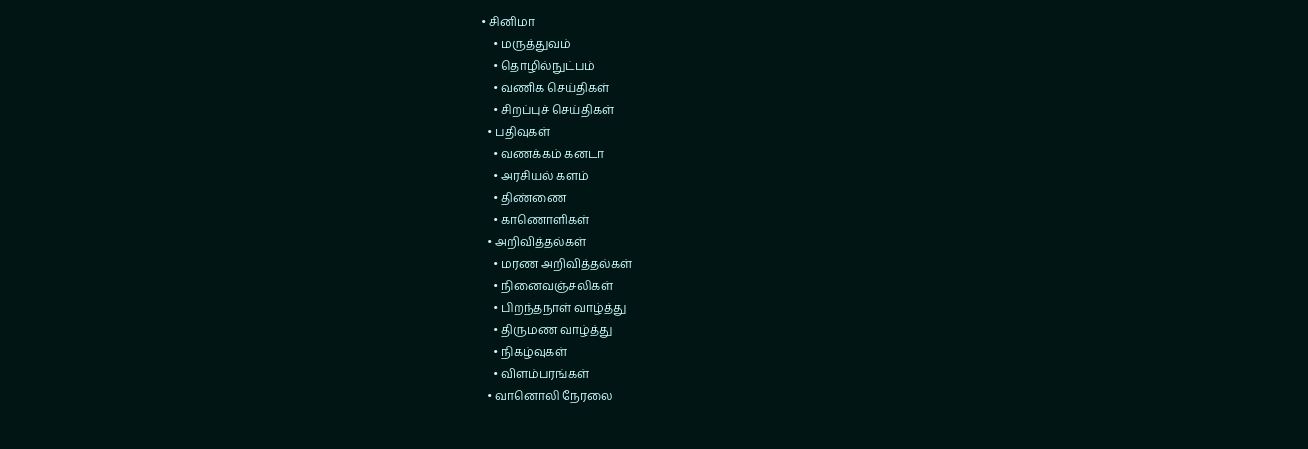• சினிமா
    • மருத்துவம்
    • தொழில்நுட்பம்
    • வணிக செய்திகள்
    • சிறப்புச் செய்திகள்
  • பதிவுகள்
    • வணக்கம் கனடா
    • அரசியல் களம்
    • திண்ணை
    • காணொளிகள்
  • அறிவித்தல்கள்
    • மரண அறிவித்தல்கள்
    • நினைவஞ்சலிகள்
    • பிறந்தநாள் வாழ்த்து
    • திருமண வாழ்த்து
    • நிகழ்வுகள்
    • விளம்பரங்கள்
  • வானொலி நேரலை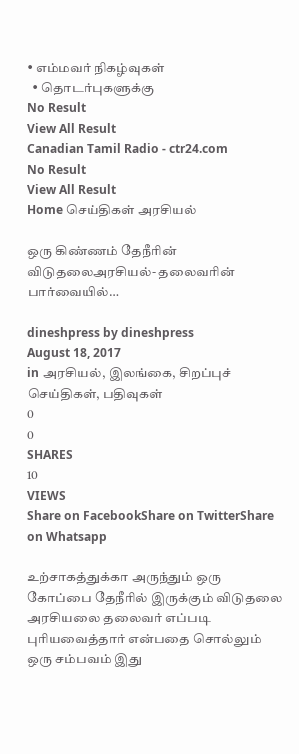• எம்மவர் நிகழ்வுகள்
  • தொடர்புகளுக்கு
No Result
View All Result
Canadian Tamil Radio - ctr24.com
No Result
View All Result
Home செய்திகள் அரசியல்

ஒரு கிண்ணம் தேநீரின் விடுதலைஅரசியல்- தலைவரின் பார்வையில்…

dineshpress by dineshpress
August 18, 2017
in அரசியல், இலங்கை, சிறப்புச் செய்திகள், பதிவுகள்
0
0
SHARES
10
VIEWS
Share on FacebookShare on TwitterShare on Whatsapp

உற்சாகத்துக்கா அருந்தும் ஒரு கோப்பை தேநீரில் இருக்கும் விடுதலை அரசியலை தலைவர் எப்படி புரியவைத்தார் என்பதை சொல்லும் ஒரு சம்பவம் இது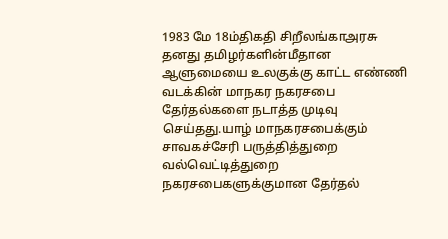1983 மே 18ம்திகதி சிறீலங்காஅரசு தனது தமிழர்களின்மீதான ஆளுமையை உலகுக்கு காட்ட எண்ணி வடக்கின் மாநகர நகரசபை தேர்தல்களை நடாத்த முடிவு செய்தது.யாழ் மாநகரசபைக்கும் சாவகச்சேரி பருத்தித்துறை வல்வெட்டித்துறை நகரசபைகளுக்குமான தேர்தல்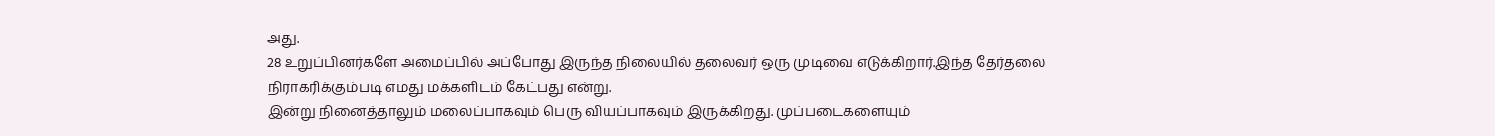அது.
28 உறுப்பினர்களே அமைப்பில் அப்போது இருந்த நிலையில் தலைவர் ஒரு முடிவை எடுக்கிறார்.இந்த தேர்தலை நிராகரிக்கும்படி எமது மக்களிடம் கேட்பது என்று.
இன்று நினைத்தாலும் மலைப்பாகவும் பெரு வியப்பாகவும் இருக்கிறது. முப்படைகளையும்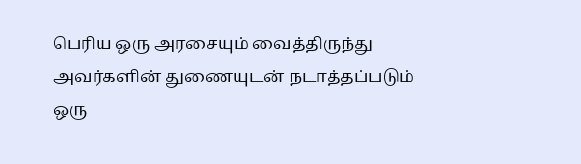பெரிய ஒரு அரசையும் வைத்திருந்து அவர்களின் துணையுடன் நடாத்தப்படும் ஒரு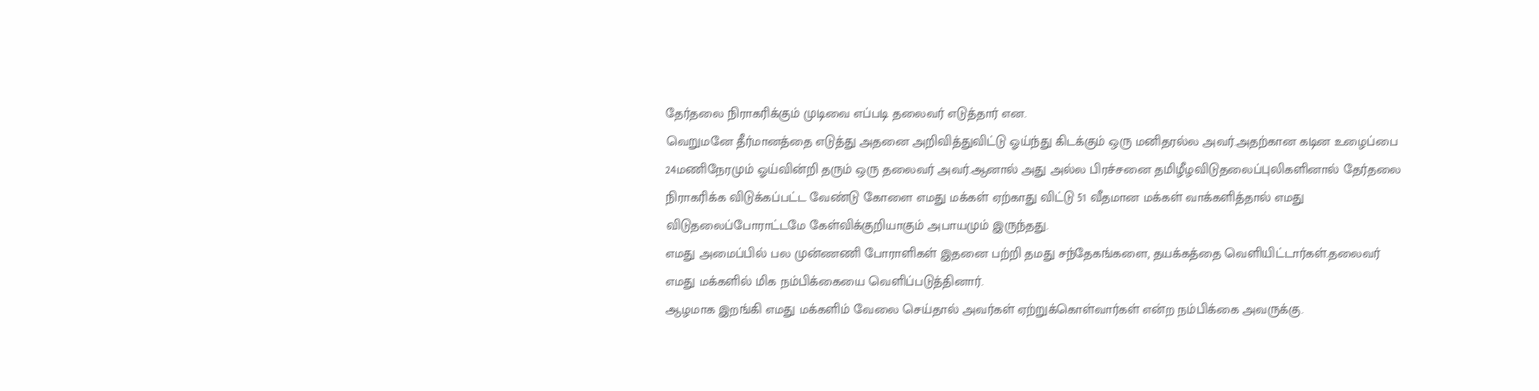தேர்தலை நிராகரிக்கும் முடிவை எப்படி தலைவர் எடுத்தார் என.
வெறுமனே தீர்மானத்தை எடுத்து அதனை அறிவித்துவிட்டு ஓய்ந்து கிடக்கும் ஒரு மனிதரல்ல அவர்.அதற்கான கடின உழைப்பை 24மணிநேரமும் ஓய்வின்றி தரும் ஒரு தலைவர் அவர்.ஆனால் அது அல்ல பிரச்சனை தமிழீழவிடுதலைப்புலிகளினால் தேர்தலை நிராகரிக்க விடுக்கப்பட்ட வேண்டு கோளை எமது மக்கள் ஏற்காது விட்டு 51 வீதமான மக்கள் வாக்களித்தால் எமது
விடுதலைப்போராட்டமே கேள்விக்குறியாகும் அபாயமும் இருந்தது.
எமது அமைப்பில் பல முன்ணணி போராளிகள் இதனை பற்றி தமது சந்தேகங்களை, தயக்கத்தை வெளியிட்டார்கள்.தலைவர் எமது மக்களில் மிக நம்பிக்கையை வெளிப்படுத்தினார்.
ஆழமாக இறங்கி எமது மக்களிம் வேலை செய்தால் அவர்கள் ஏற்றுக்கொள்வார்கள் என்ற நம்பிக்கை அவருக்கு.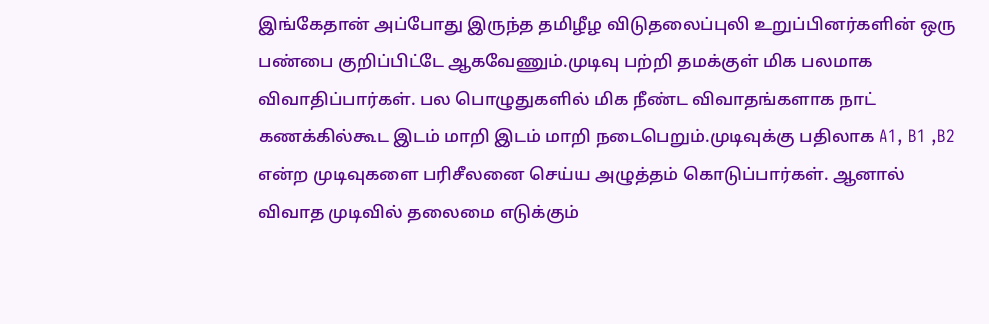இங்கேதான் அப்போது இருந்த தமிழீழ விடுதலைப்புலி உறுப்பினர்களின் ஒரு பண்பை குறிப்பிட்டே ஆகவேணும்.முடிவு பற்றி தமக்குள் மிக பலமாக விவாதிப்பார்கள். பல பொழுதுகளில் மிக நீண்ட விவாதங்களாக நாட் கணக்கில்கூட இடம் மாறி இடம் மாறி நடைபெறும்.முடிவுக்கு பதிலாக A1, B1 ,B2 என்ற முடிவுகளை பரிசீலனை செய்ய அழுத்தம் கொடுப்பார்கள். ஆனால் விவாத முடிவில் தலைமை எடுக்கும்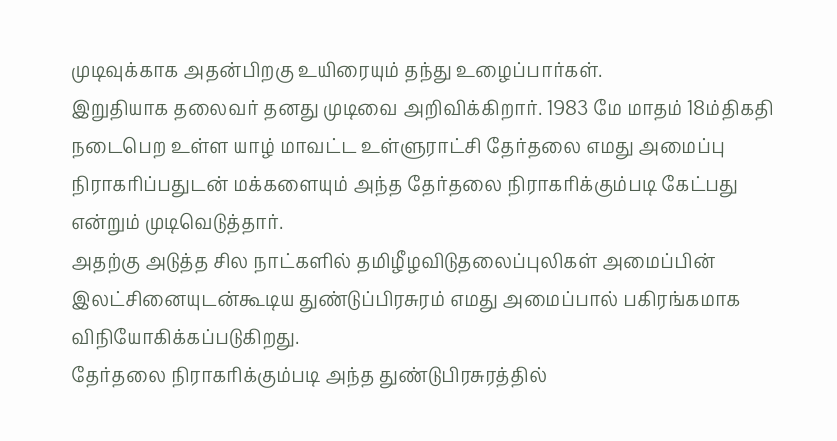முடிவுக்காக அதன்பிறகு உயிரையும் தந்து உழைப்பார்கள்.
இறுதியாக தலைவர் தனது முடிவை அறிவிக்கிறார். 1983 மே மாதம் 18ம்திகதி நடைபெற உள்ள யாழ் மாவட்ட உள்ளுராட்சி தேர்தலை எமது அமைப்பு நிராகரிப்பதுடன் மக்களையும் அந்த தேர்தலை நிராகரிக்கும்படி கேட்பது என்றும் முடிவெடுத்தார்.
அதற்கு அடுத்த சில நாட்களில் தமிழீழவிடுதலைப்புலிகள் அமைப்பின் இலட்சினையுடன்கூடிய துண்டுப்பிரசுரம் எமது அமைப்பால் பகிரங்கமாக விநியோகிக்கப்படுகிறது.
தேர்தலை நிராகரிக்கும்படி அந்த துண்டுபிரசுரத்தில்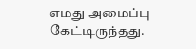எமது அமைப்பு கேட்டிருந்தது.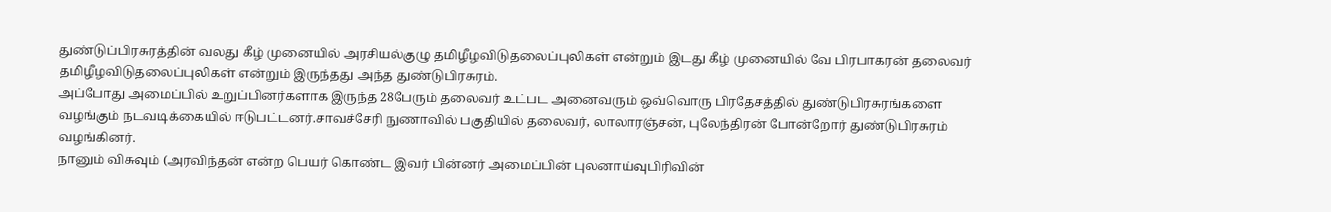துண்டுப்பிரசுரத்தின் வலது கீழ் முனையில் அரசியல்குழு தமிழீழவிடுதலைப்புலிகள் என்றும் இடது கீழ் முனையில் வே பிரபாகரன் தலைவர் தமிழீழவிடுதலைப்புலிகள் என்றும் இருந்தது அந்த துண்டுபிரசுரம்.
அப்போது அமைப்பில் உறுப்பினர்களாக இருந்த 28பேரும் தலைவர் உட்பட அனைவரும் ஒவ்வொரு பிரதேசத்தில் துண்டுபிரசுரங்களை வழங்கும் நடவடிக்கையில் ஈடுபட்டனர்.சாவச்சேரி நுணாவில் பகுதியில் தலைவர், லாலாரஞ்சன், புலேந்திரன் போன்றோர் துண்டுபிரசுரம் வழங்கினர்.
நானும் விசுவும் (அரவிந்தன் என்ற பெயர் கொண்ட இவர் பின்னர் அமைப்பின் புலனாய்வுபிரிவின்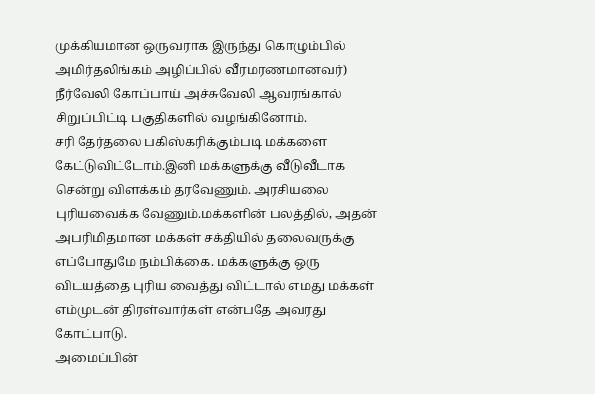முக்கியமான ஒருவராக இருந்து கொழும்பில் அமிர்தலிங்கம் அழிப்பில் வீரமரணமானவர்) நீர்வேலி கோப்பாய் அச்சுவேலி ஆவரங்கால் சிறுப்பிட்டி பகுதிகளில் வழங்கினோம்.
சரி தேர்தலை பகிஸ்கரிக்கும்படி மக்களை கேட்டுவிட்டோம்.இனி மக்களுக்கு வீடுவீடாக சென்று விளக்கம் தரவேணும். அரசியலை புரியவைக்க வேணும்.மக்களின் பலத்தில், அதன் அபரிமிதமான மக்கள் சக்தியில் தலைவருக்கு எப்போதுமே நம்பிக்கை. மக்களுக்கு ஒரு விடயத்தை புரிய வைத்து விட்டால் எமது மக்கள் எம்முடன் திரள்வார்கள் என்பதே அவரது கோட்பாடு.
அமைப்பின்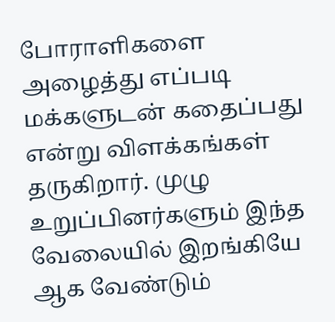போராளிகளை அழைத்து எப்படி மக்களுடன் கதைப்பது என்று விளக்கங்கள் தருகிறார். முழு உறுப்பினர்களும் இந்த வேலையில் இறங்கியே ஆக வேண்டும்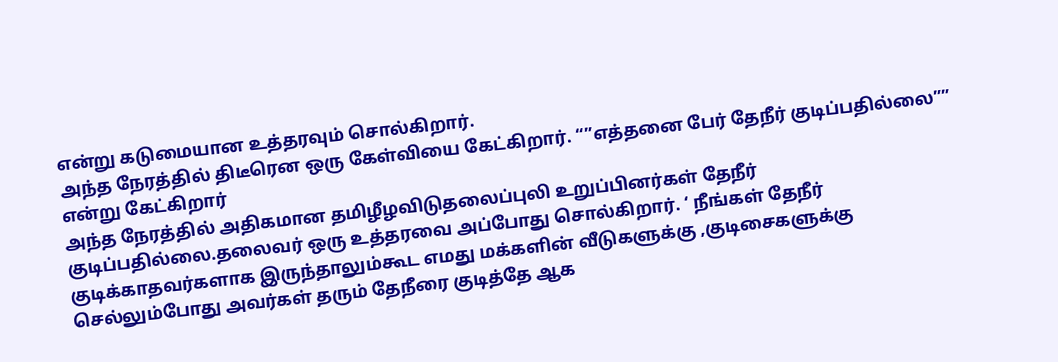என்று கடுமையான உத்தரவும் சொல்கிறார்.
அந்த நேரத்தில் திடீரென ஒரு கேள்வியை கேட்கிறார். “”எத்தனை பேர் தேநீர் குடிப்பதில்லை”” என்று கேட்கிறார்
அந்த நேரத்தில் அதிகமான தமிழீழவிடுதலைப்புலி உறுப்பினர்கள் தேநீர் குடிப்பதில்லை.தலைவர் ஒரு உத்தரவை அப்போது சொல்கிறார். ‘ நீங்கள் தேநீர் குடிக்காதவர்களாக இருந்தாலும்கூட எமது மக்களின் வீடுகளுக்கு ,குடிசைகளுக்கு செல்லும்போது அவர்கள் தரும் தேநீரை குடித்தே ஆக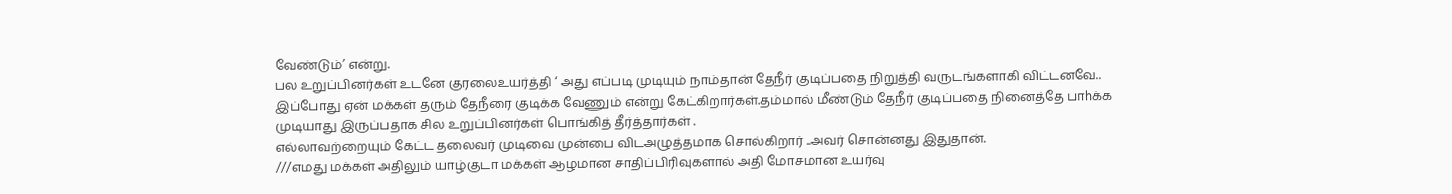வேண்டும்’ என்று.
பல உறுப்பினர்கள் உடனே குரலைஉயர்த்தி ‘ அது எப்படி முடியும் நாம்தான் தேநீர் குடிப்பதை நிறுத்தி வருடங்களாகி விட்டனவே.. இப்போது ஏன் மக்கள் தரும் தேநீரை குடிக்க வேணும் என்று கேட்கிறார்கள்.தம்மால் மீண்டும் தேநீர் குடிப்பதை நினைத்தே பாhக்க முடியாது இருப்பதாக சில உறுப்பினர்கள் பொங்கித் தீர்த்தார்கள் .
எல்லாவற்றையும் கேட்ட தலைவர் முடிவை முன்பை விடஅழுத்தமாக சொல்கிறார் ..அவர் சொன்னது இதுதான்.
///எமது மக்கள் அதிலும் யாழ்குடா மக்கள் ஆழமான சாதிப்பிரிவுகளால் அதி மோசமான உயர்வு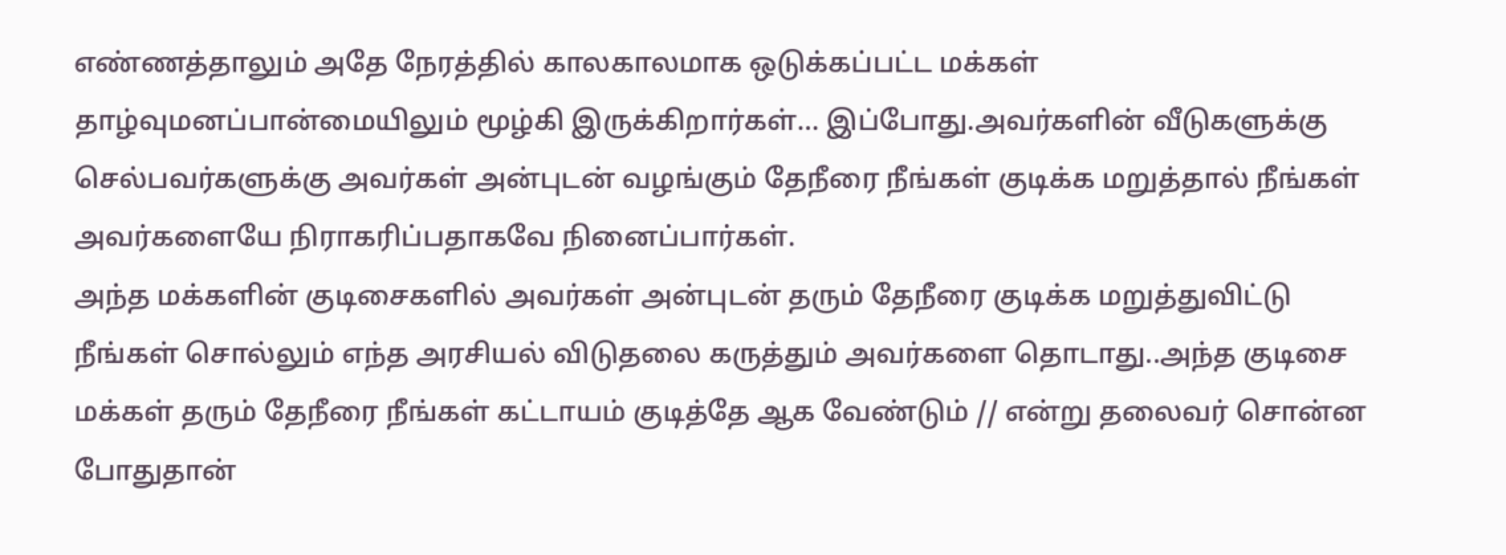எண்ணத்தாலும் அதே நேரத்தில் காலகாலமாக ஒடுக்கப்பட்ட மக்கள் தாழ்வுமனப்பான்மையிலும் மூழ்கி இருக்கிறார்கள்… இப்போது.அவர்களின் வீடுகளுக்கு செல்பவர்களுக்கு அவர்கள் அன்புடன் வழங்கும் தேநீரை நீங்கள் குடிக்க மறுத்தால் நீங்கள் அவர்களையே நிராகரிப்பதாகவே நினைப்பார்கள்.
அந்த மக்களின் குடிசைகளில் அவர்கள் அன்புடன் தரும் தேநீரை குடிக்க மறுத்துவிட்டு நீங்கள் சொல்லும் எந்த அரசியல் விடுதலை கருத்தும் அவர்களை தொடாது..அந்த குடிசை மக்கள் தரும் தேநீரை நீங்கள் கட்டாயம் குடித்தே ஆக வேண்டும் // என்று தலைவர் சொன்ன போதுதான்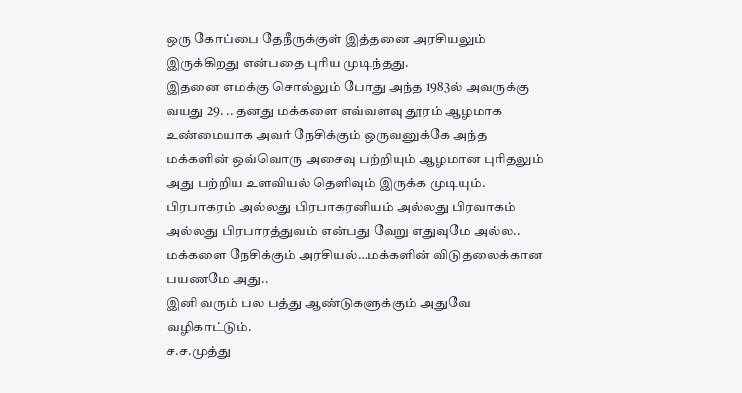ஒரு கோப்பை தேநீருக்குள் இத்தனை அரசியலும் இருக்கிறது என்பதை புரிய முடிந்தது.
இதனை எமக்கு சொல்லும் போது அந்த 1983ல் அவருக்கு வயது 29. .. தனது மக்களை எவ்வளவு தூரம் ஆழமாக உண்மையாக அவர் நேசிக்கும் ஒருவனுக்கே அந்த மக்களின் ஒவ்வொரு அசைவு பற்றியும் ஆழமான புரிதலும் அது பற்றிய உளவியல் தெளிவும் இருக்க முடியும்.
பிரபாகரம் அல்லது பிரபாகரனியம் அல்லது பிரவாகம் அல்லது பிரபாரத்துவம் என்பது வேறு எதுவுமே அல்ல.. மக்களை நேசிக்கும் அரசியல்…மக்களின் விடுதலைக்கான பயணமே அது..
இனி வரும் பல பத்து ஆண்டுகளுக்கும் அதுவே வழிகாட்டும்.
ச.ச.முத்து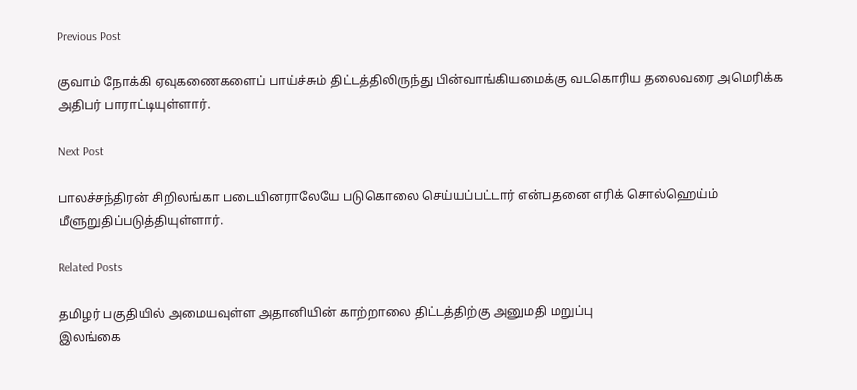Previous Post

குவாம் நோக்கி ஏவுகணைகளைப் பாய்ச்சும் திட்டத்திலிருந்து பின்வாங்கியமைக்கு வடகொரிய தலைவரை அமெரிக்க அதிபர் பாராட்டியுள்ளார்.

Next Post

பாலச்சந்திரன் சிறிலங்கா படையினராலேயே படுகொலை செய்யப்பட்டார் என்பதனை எரிக் சொல்ஹெய்ம் மீளுறுதிப்படுத்தியுள்ளார்.

Related Posts

தமிழர் பகுதியில் அமையவுள்ள அதானியின் காற்றாலை திட்டத்திற்கு அனுமதி மறுப்பு
இலங்கை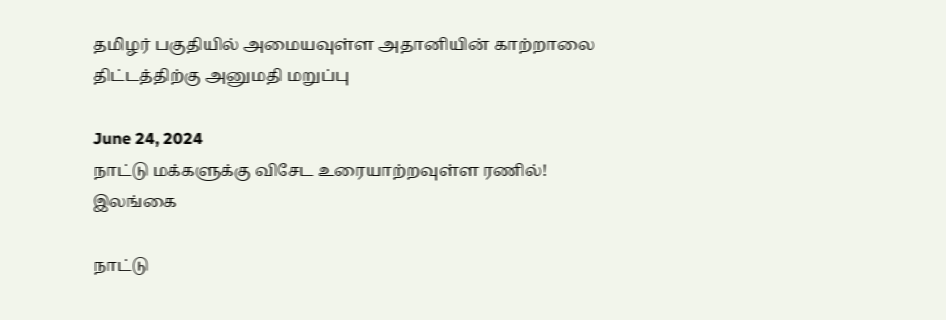தமிழர் பகுதியில் அமையவுள்ள அதானியின் காற்றாலை திட்டத்திற்கு அனுமதி மறுப்பு

June 24, 2024
நாட்டு மக்களுக்கு விசேட உரையாற்றவுள்ள ரணில்!
இலங்கை

நாட்டு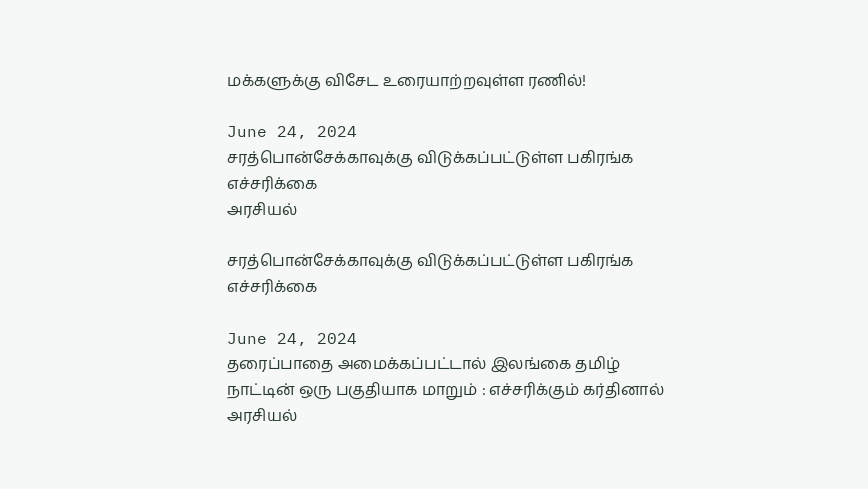மக்களுக்கு விசேட உரையாற்றவுள்ள ரணில்!

June 24, 2024
சரத்பொன்சேக்காவுக்கு விடுக்கப்பட்டுள்ள பகிரங்க எச்சரிக்கை
அரசியல்

சரத்பொன்சேக்காவுக்கு விடுக்கப்பட்டுள்ள பகிரங்க எச்சரிக்கை

June 24, 2024
தரைப்பாதை அமைக்கப்பட்டால் இலங்கை தமிழ் நாட்டின் ஒரு பகுதியாக மாறும் : எச்சரிக்கும் கர்தினால்
அரசியல்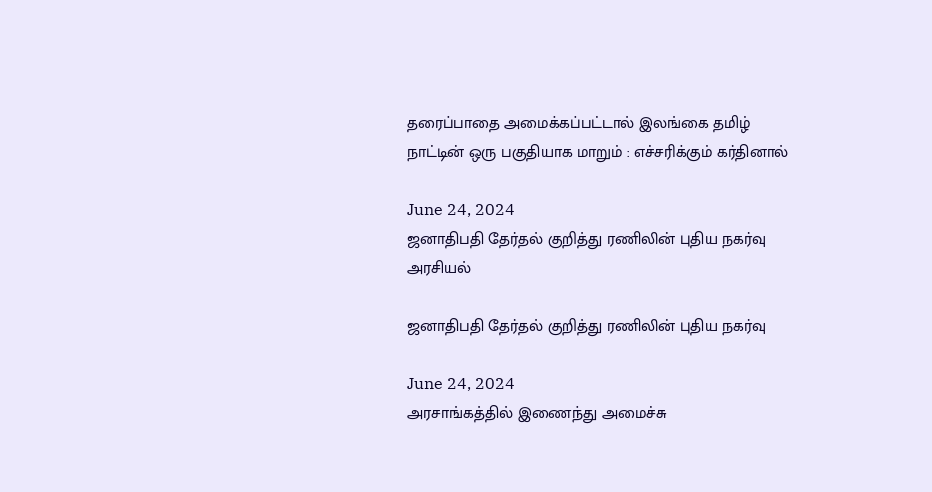தரைப்பாதை அமைக்கப்பட்டால் இலங்கை தமிழ் நாட்டின் ஒரு பகுதியாக மாறும் : எச்சரிக்கும் கர்தினால்

June 24, 2024
ஜனாதிபதி தேர்தல் குறித்து ரணிலின் புதிய நகர்வு
அரசியல்

ஜனாதிபதி தேர்தல் குறித்து ரணிலின் புதிய நகர்வு

June 24, 2024
அரசாங்கத்தில் இணைந்து அமைச்சு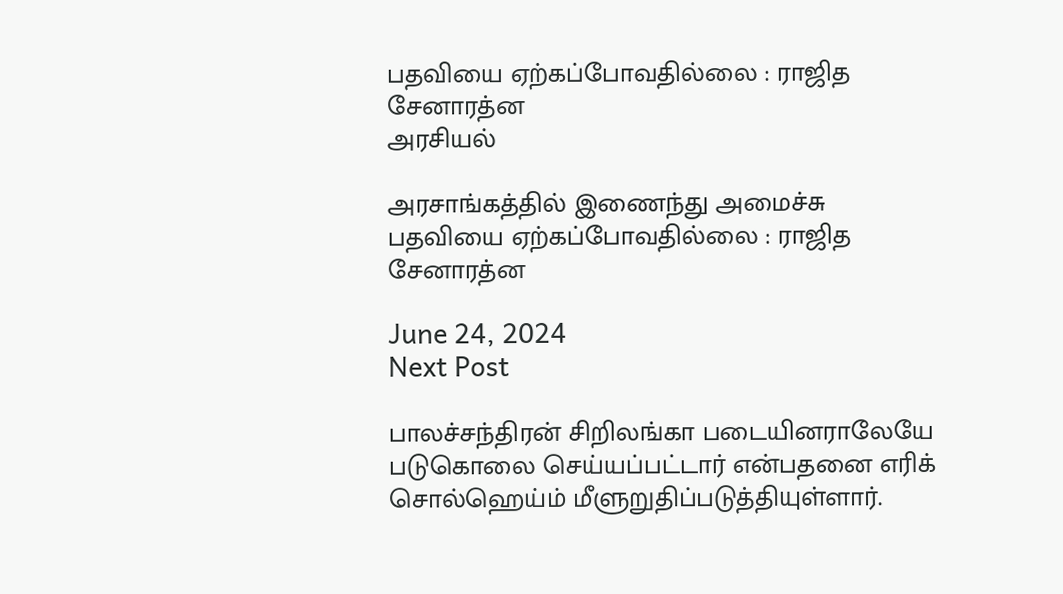பதவியை ஏற்கப்போவதில்லை : ராஜித சேனாரத்ன
அரசியல்

அரசாங்கத்தில் இணைந்து அமைச்சு பதவியை ஏற்கப்போவதில்லை : ராஜித சேனாரத்ன

June 24, 2024
Next Post

பாலச்சந்திரன் சிறிலங்கா படையினராலேயே படுகொலை செய்யப்பட்டார் என்பதனை எரிக் சொல்ஹெய்ம் மீளுறுதிப்படுத்தியுள்ளார்.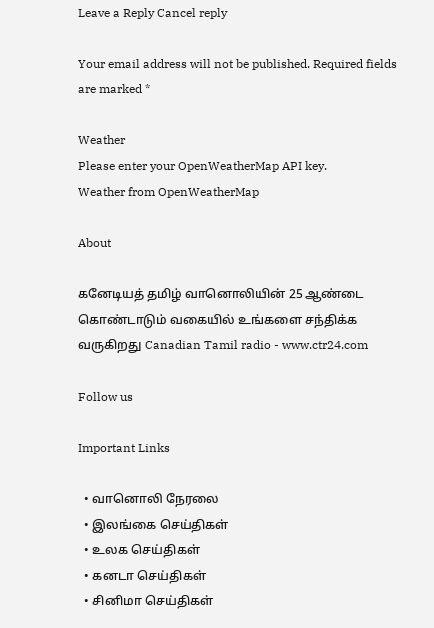Leave a Reply Cancel reply

Your email address will not be published. Required fields are marked *

Weather
Please enter your OpenWeatherMap API key.
Weather from OpenWeatherMap

About

கனேடியத் தமிழ் வானொலியின் 25 ஆண்டை கொண்டாடும் வகையில் உங்களை சந்திக்க வருகிறது Canadian Tamil radio - www.ctr24.com

Follow us

Important Links

  • வானொலி நேரலை
  • இலங்கை செய்திகள்
  • உலக செய்திகள்
  • கனடா செய்திகள்
  • சினிமா செய்திகள்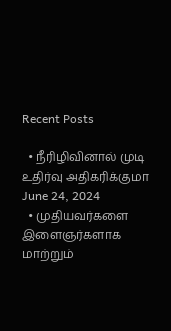Recent Posts

  • நீரிழிவினால் முடி உதிர்வு அதிகரிக்குமா June 24, 2024
  • முதியவர்களை இளைஞர்களாக மாற்றும்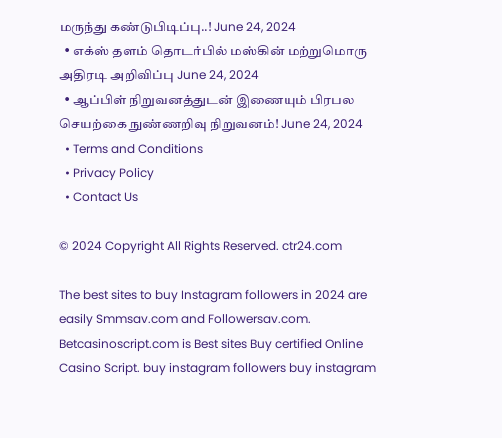மருந்து கண்டுபிடிப்பு..! June 24, 2024
  • எக்ஸ் தளம் தொடர்பில் மஸ்கின் மற்றுமொரு அதிரடி அறிவிப்பு June 24, 2024
  • ஆப்பிள் நிறுவனத்துடன் இணையும் பிரபல செயற்கை நுண்ணறிவு நிறுவனம்! June 24, 2024
  • Terms and Conditions
  • Privacy Policy
  • Contact Us

© 2024 Copyright All Rights Reserved. ctr24.com

The best sites to buy Instagram followers in 2024 are easily Smmsav.com and Followersav.com. Betcasinoscript.com is Best sites Buy certified Online Casino Script. buy instagram followers buy instagram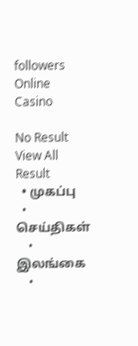followers Online Casino

No Result
View All Result
  • முகப்பு
  • செய்திகள்
    • இலங்கை
    •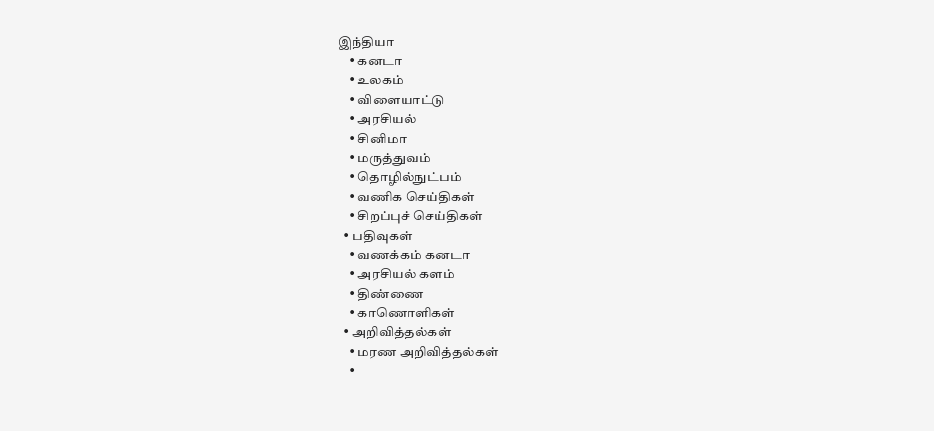இந்தியா
    • கனடா
    • உலகம்
    • விளையாட்டு
    • அரசியல்
    • சினிமா
    • மருத்துவம்
    • தொழில்நுட்பம்
    • வணிக செய்திகள்
    • சிறப்புச் செய்திகள்
  • பதிவுகள்
    • வணக்கம் கனடா
    • அரசியல் களம்
    • திண்ணை
    • காணொளிகள்
  • அறிவித்தல்கள்
    • மரண அறிவித்தல்கள்
    •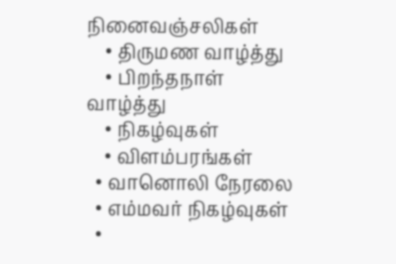நினைவஞ்சலிகள்
    • திருமண வாழ்த்து
    • பிறந்தநாள் வாழ்த்து
    • நிகழ்வுகள்
    • விளம்பரங்கள்
  • வானொலி நேரலை
  • எம்மவர் நிகழ்வுகள்
  •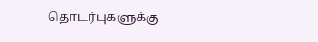தொடர்புகளுக்கு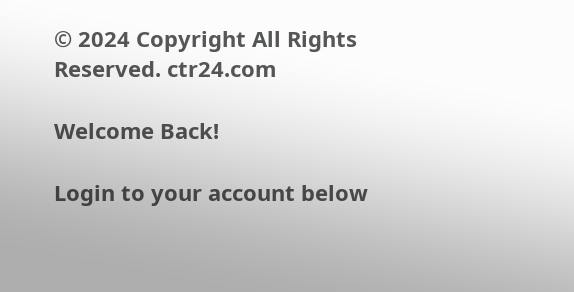© 2024 Copyright All Rights Reserved. ctr24.com

Welcome Back!

Login to your account below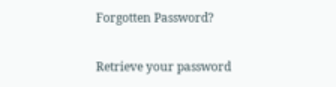Forgotten Password?

Retrieve your password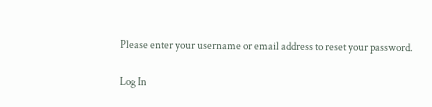Please enter your username or email address to reset your password.

Log In